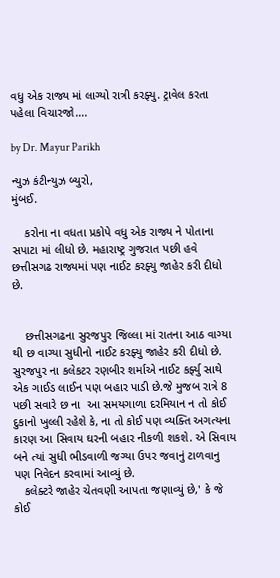વધુ એક રાજ્ય માં લાગ્યો રાત્રી કરફ્યુ. ટ્રાવેલ કરતા પહેલા વિચારજો….

by Dr. Mayur Parikh

ન્યુઝ કંટીન્યુઝ બ્યુરો,
મુંબઈ.

    કરોના ના વધતા પ્રકોપે વધુ એક રાજ્ય ને પોતાના સપાટા માં લીધો છે. મહારાષ્ટ્ર ગુજરાત પછી હવે છત્તીસગઢ રાજ્યમાં પણ નાઈટ કરફ્યુ જાહેર કરી દીધો છે.


    છત્તીસગઢના સુરજપુર જિલ્લા માં રાતના આઠ વાગ્યા થી છ વાગ્યા સુધીનો નાઈટ કરફ્યુ જાહેર કરી દીધો છે. સુરજપુર ના કલેકટર રણબીર શર્માએ નાઈટ કર્ફ્યુ સાથે એક ગાઈડ લાઈન પણ બહાર પાડી છે.જે મુજબ રાત્રે 8 પછી સવારે છ ના  આ સમયગાળા દરમિયાન ન તો કોઈ દુકાનો ખુલ્લી રહેશે કે, ના તો કોઈ પણ વ્યક્તિ અગત્યના કારણ આ સિવાય ઘરની બહાર નીકળી શકશે. એ સિવાય બને ત્યાં સુધી ભીડવાળી જગ્યા ઉપર જવાનું ટાળવાનુ પણ નિવેદન કરવામાં આવ્યું છે.
   કલેક્ટરે જાહેર ચેતવણી આપતા જણાવ્યું છે,' કે જે કોઈ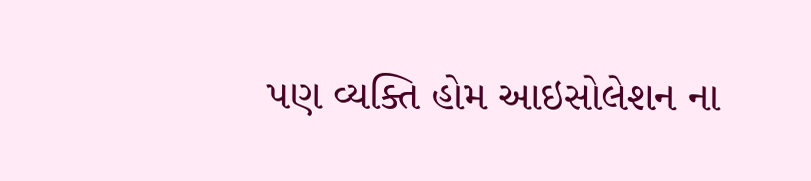પણ વ્યક્તિ હોમ આઇસોલેશન ના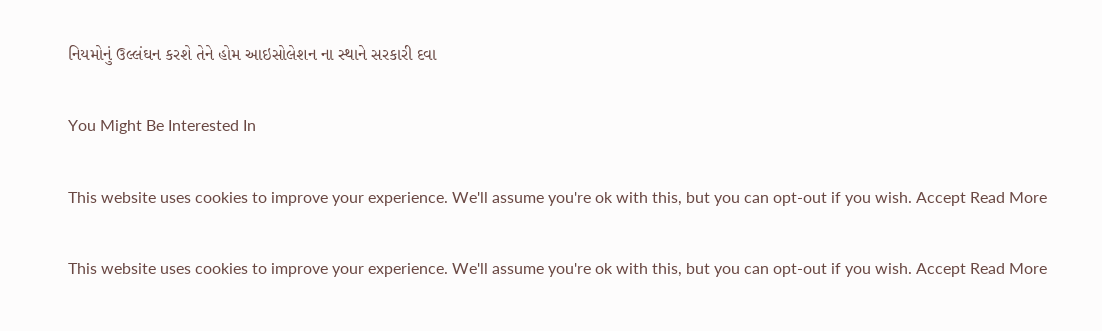નિયમોનું ઉલ્લંઘન કરશે તેને હોમ આઇસોલેશન ના સ્થાને સરકારી દવા

You Might Be Interested In

This website uses cookies to improve your experience. We'll assume you're ok with this, but you can opt-out if you wish. Accept Read More

This website uses cookies to improve your experience. We'll assume you're ok with this, but you can opt-out if you wish. Accept Read More